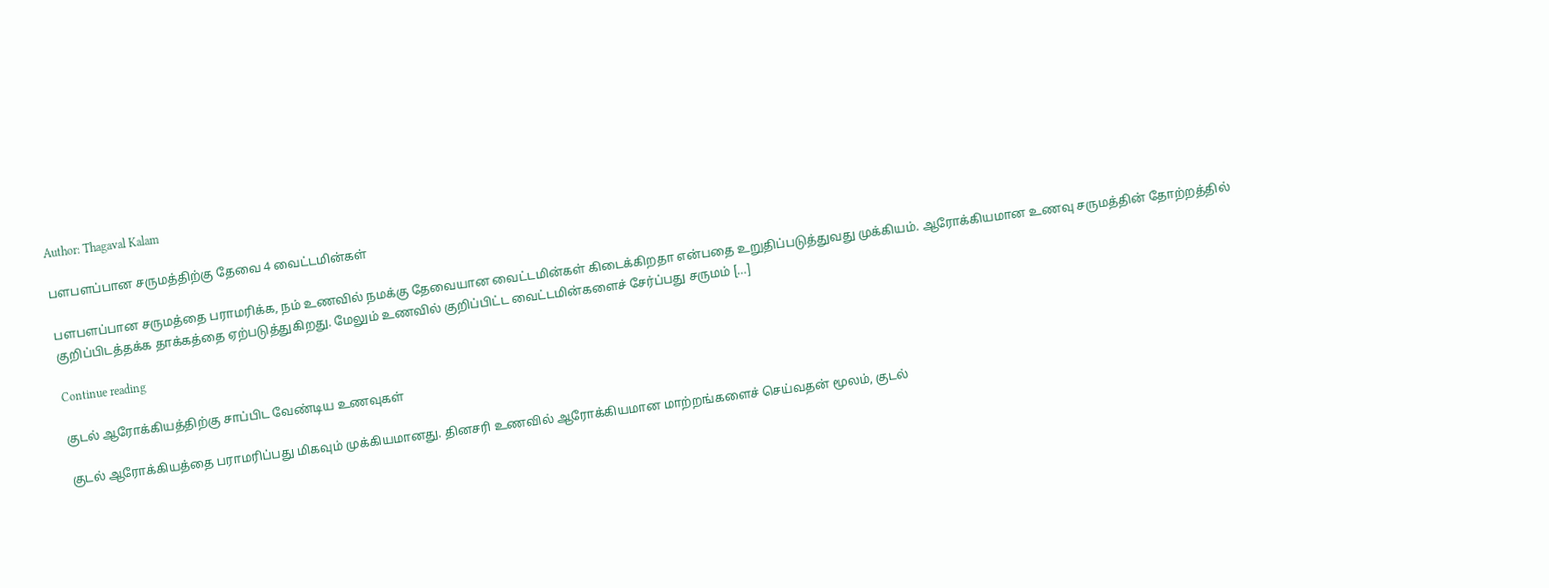Author: Thagaval Kalam

பளபளப்பான சருமத்திற்கு தேவை 4 வைட்டமின்கள்

பளபளப்பான சருமத்தை பராமரிக்க, நம் உணவில் நமக்கு தேவையான வைட்டமின்கள் கிடைக்கிறதா என்பதை உறுதிப்படுத்துவது முக்கியம். ஆரோக்கியமான உணவு சருமத்தின் தோற்றத்தில் குறிப்பிடத்தக்க தாக்கத்தை ஏற்படுத்துகிறது. மேலும் உணவில் குறிப்பிட்ட வைட்டமின்களைச் சேர்ப்பது சருமம் […]

Continue reading

குடல் ஆரோக்கியத்திற்கு சாப்பிட வேண்டிய உணவுகள்

குடல் ஆரோக்கியத்தை பராமரிப்பது மிகவும் முக்கியமானது. தினசரி உணவில் ஆரோக்கியமான மாற்றங்களைச் செய்வதன் மூலம், குடல்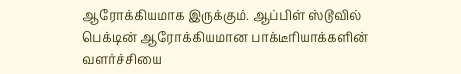ஆரோக்கியமாக இருக்கும். ஆப்பிள் ஸ்டூவில் பெக்டின் ஆரோக்கியமான பாக்டீரியாக்களின் வளர்ச்சியை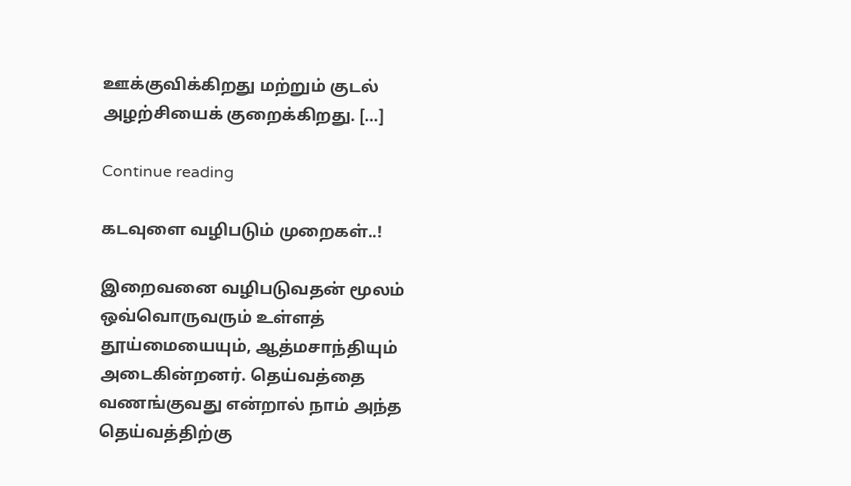ஊக்குவிக்கிறது மற்றும் குடல் அழற்சியைக் குறைக்கிறது. […]

Continue reading

கடவுளை வழிபடும் முறைகள்..!

இறைவனை வழிபடுவதன் மூலம் ஒவ்வொருவரும் உள்ளத் தூய்மையையும், ஆத்மசாந்தியும் அடைகின்றனர். தெய்வத்தை வணங்குவது என்றால் நாம் அந்த தெய்வத்திற்கு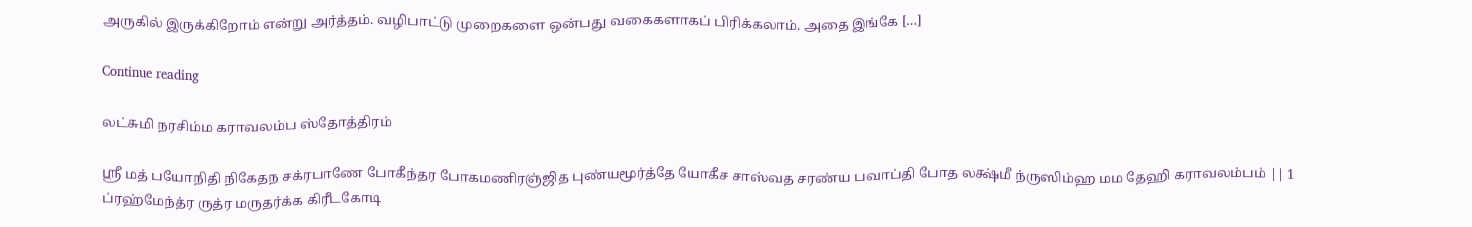அருகில் இருக்கிறோம் என்று அர்த்தம். வழிபாட்டு முறைகளை ஒன்பது வகைகளாகப் பிரிக்கலாம். அதை இங்கே […]

Continue reading

லட்சுமி நரசிம்ம கராவலம்ப ஸ்தோத்திரம்

ஸ்ரீ மத் பயோநிதி நிகேதந சக்ரபாணே போகீந்தர போகமணிரஞ்ஜித புண்யமூர்த்தே யோகீச சாஸ்வத சரண்ய பவாப்தி போத லக்ஷ்மீ ந்ருஸிம்ஹ மம தேஹி கராவலம்பம் || 1 ப்ரஹ்மேந்த்ர ருத்ர மருதர்க்க கிரீடகோடி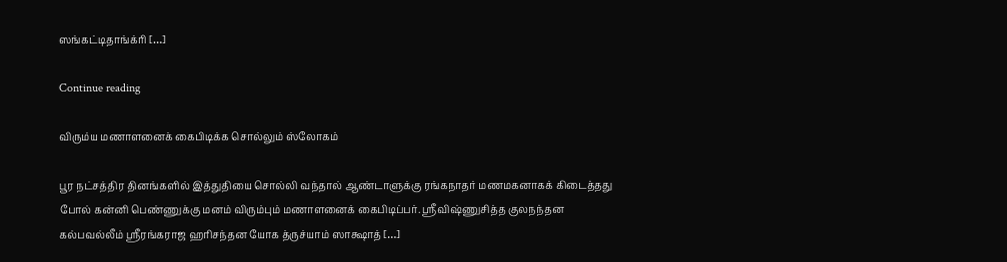ஸங்கட்டிதாங்க்ரி […]

Continue reading

விரும்ய மணாளனைக் கைபிடிக்க சொல்லும் ஸ்லோகம்

பூர நட்சத்திர தினங்களில் இத்துதியை சொல்லி வந்தால் ஆண்டாளுக்கு ரங்கநாதர் மணமகனாகக் கிடைத்தது போல் கன்னி பெண்ணுக்கு மனம் விரும்பும் மணாளனைக் கைபிடிப்பர். ஸ்ரீவிஷ்ணுசித்த குலநந்தன கல்பவல்லீம் ஸ்ரீரங்கராஜ ஹரிசந்தன யோக த்ருச்யாம் ஸாக்ஷாத் […]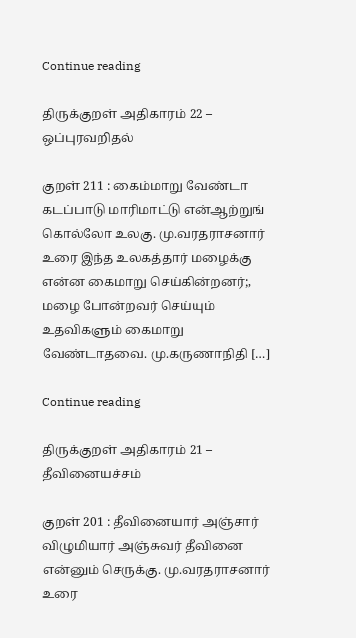Continue reading

திருக்குறள் அதிகாரம் 22 – ஒப்புரவறிதல்

குறள் 211 : கைம்மாறு வேண்டா கடப்பாடு மாரிமாட்டு என்ஆற்றுங் கொல்லோ உலகு. மு.வரதராசனார் உரை இந்த உலகத்தார் மழைக்கு என்ன கைமாறு செய்கின்றனர்;, மழை போன்றவர் செய்யும் உதவிகளும் கைமாறு வேண்டாதவை. மு.கருணாநிதி […]

Continue reading

திருக்குறள் அதிகாரம் 21 – தீவினையச்சம்

குறள் 201 : தீவினையார் அஞ்சார் விழுமியார் அஞ்சுவர் தீவினை என்னும் செருக்கு. மு.வரதராசனார் உரை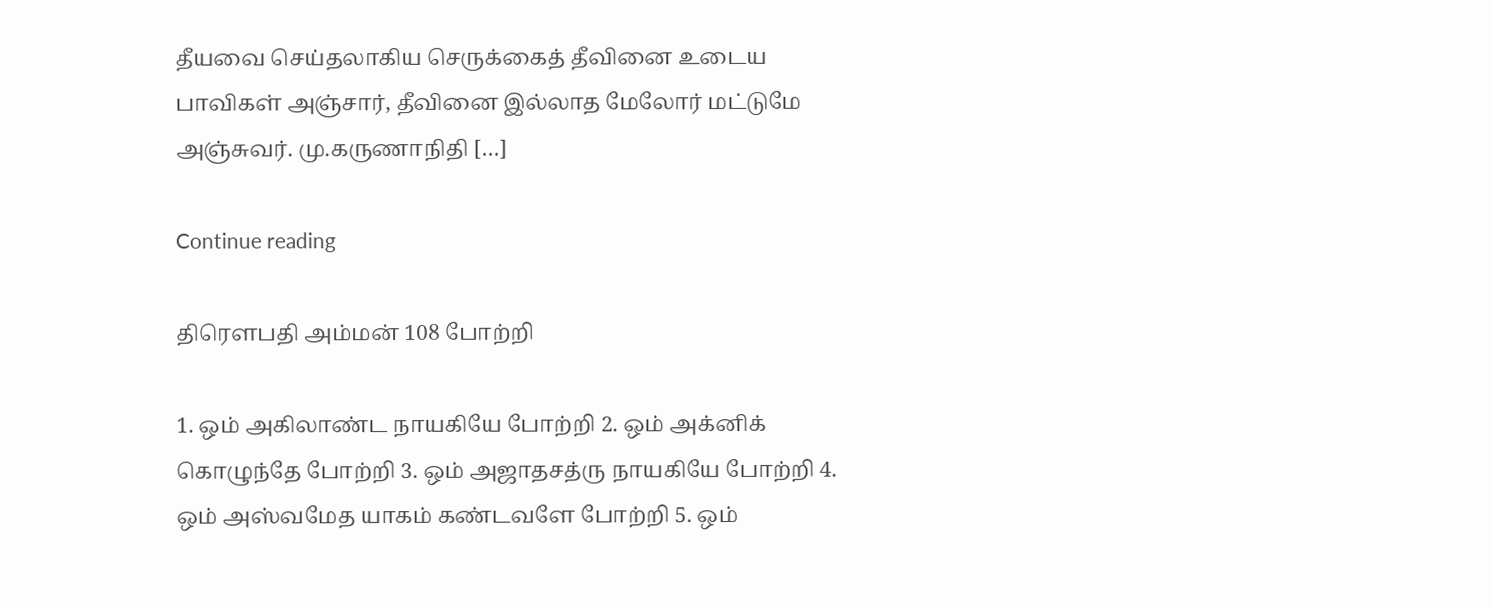தீயவை செய்தலாகிய செருக்கைத் தீவினை உடைய பாவிகள் அஞ்சார், தீவினை இல்லாத மேலோர் மட்டுமே அஞ்சுவர். மு.கருணாநிதி […]

Continue reading

திரௌபதி அம்மன் 108 போற்றி

1. ஒம் அகிலாண்ட நாயகியே போற்றி 2. ஒம் அக்னிக் கொழுந்தே போற்றி 3. ஒம் அஜாதசத்ரு நாயகியே போற்றி 4. ஒம் அஸ்வமேத யாகம் கண்டவளே போற்றி 5. ஒம்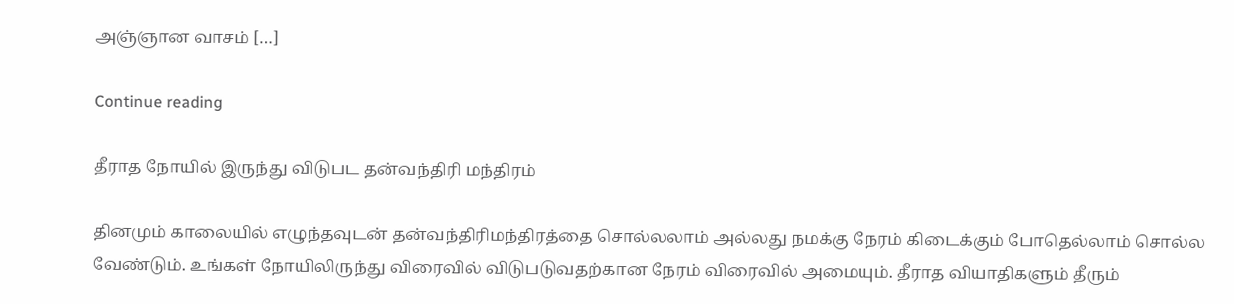அஞ்ஞான வாசம் […]

Continue reading

தீராத நோயில் இருந்து விடுபட தன்வந்திரி மந்திரம்

தினமும் காலையில் எழுந்தவுடன் தன்வந்திரிமந்திரத்தை சொல்லலாம் அல்லது நமக்கு நேரம் கிடைக்கும் போதெல்லாம் சொல்ல வேண்டும். உங்கள் நோயிலிருந்து விரைவில் விடுபடுவதற்கான நேரம் விரைவில் அமையும். தீராத வியாதிகளும் தீரும்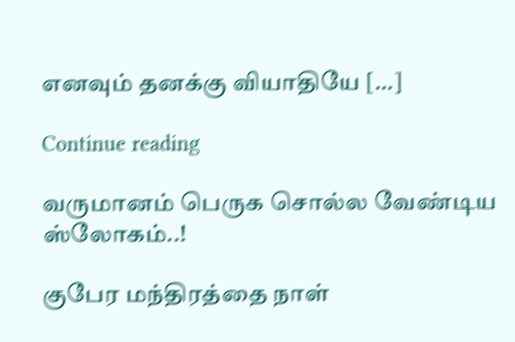எனவும் தனக்கு வியாதியே […]

Continue reading

வருமானம் பெருக சொல்ல வேண்டிய ஸ்லோகம்..!

குபேர மந்திரத்தை நாள்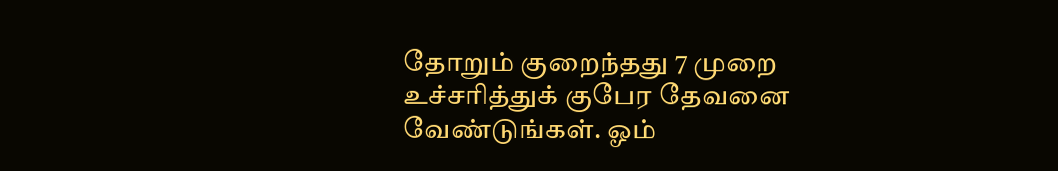தோறும் குறைந்தது 7 முறை உச்சரித்துக் குபேர தேவனை வேண்டுங்கள். ஓம்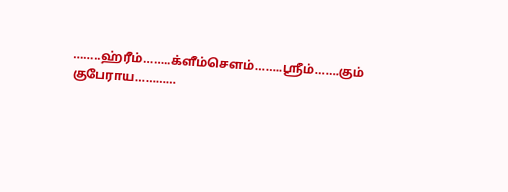……..ஹ்ரீம்……..க்ளீம்சௌம்……..ஸ்ரீம்…….கும் குபேராய…………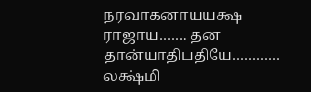நரவாகனாயயக்ஷ ராஜாய……. தன தான்யாதிபதியே………… லக்ஷ்மி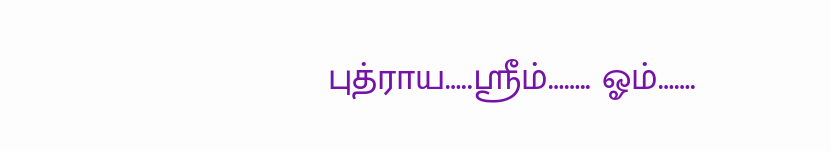புத்ராய…..ஸ்ரீம்…….. ஓம்…….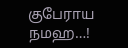குபேராய நமஹ…!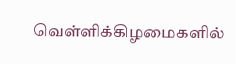வெள்ளிக்கிழமைகளில்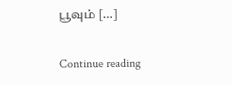பூவும் […]

Continue reading